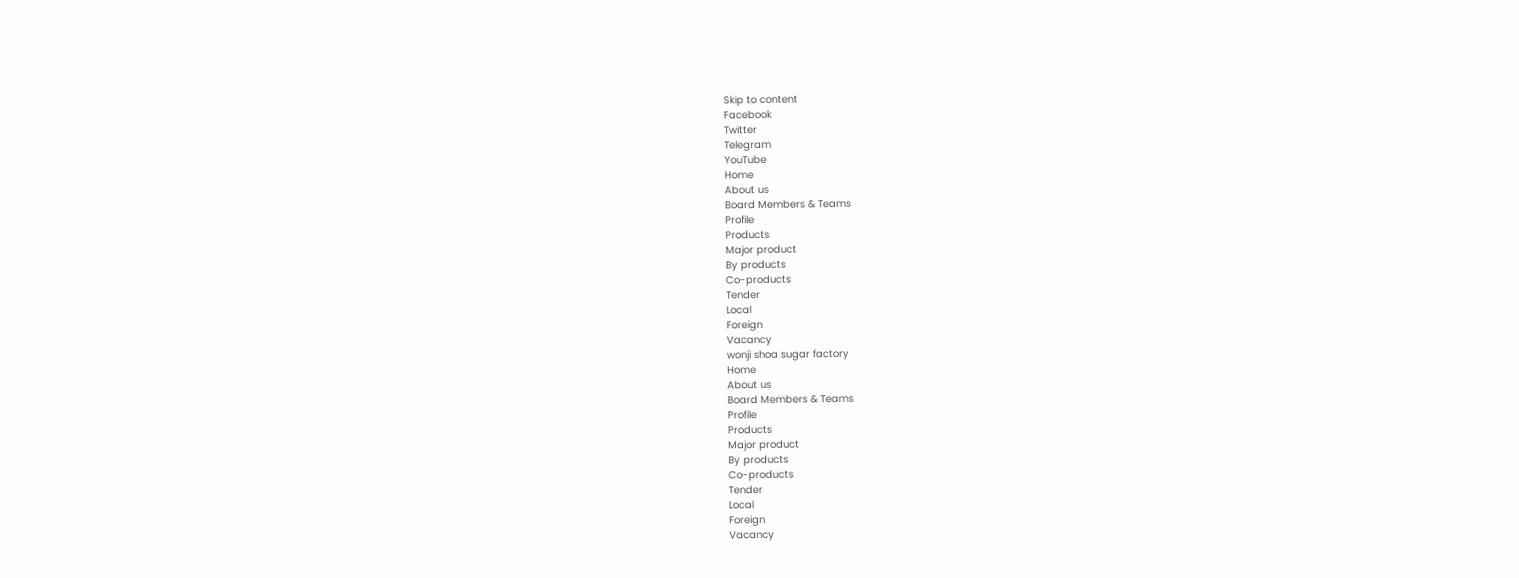Skip to content
Facebook
Twitter
Telegram
YouTube
Home
About us
Board Members & Teams
Profile
Products
Major product
By products
Co-products
Tender
Local
Foreign
Vacancy
wonji shoa sugar factory
Home
About us
Board Members & Teams
Profile
Products
Major product
By products
Co-products
Tender
Local
Foreign
Vacancy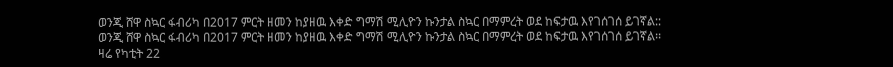ወንጂ ሸዋ ስኳር ፋብሪካ በ2017 ምርት ዘመን ከያዘዉ እቀድ ግማሽ ሚሊዮን ኩንታል ስኳር በማምረት ወደ ከፍታዉ እየገሰገሰ ይገኛል::
ወንጂ ሸዋ ስኳር ፋብሪካ በ2017 ምርት ዘመን ከያዘዉ እቀድ ግማሽ ሚሊዮን ኩንታል ስኳር በማምረት ወደ ከፍታዉ እየገሰገሰ ይገኛል፡፡
ዛሬ የካቲት 22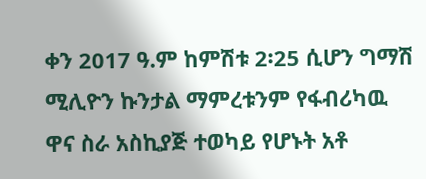ቀን 2017 ዓ.ም ከምሽቱ 2፡25 ሲሆን ግማሽ ሚሊዮን ኩንታል ማምረቱንም የፋብሪካዉ ዋና ስራ አስኪያጅ ተወካይ የሆኑት አቶ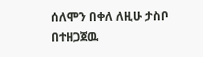ሰለሞን በቀለ ለዚሁ ታስቦ በተዘጋጀዉ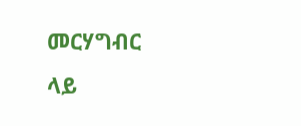መርሃግብር ላይ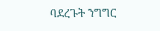ባደረጉት ንግግር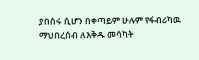ያበሰሩ ሲሆን በቀጣይም ሁሉም የፋብሪካዉ ማህበረሰብ ለእቅዱ መሳካት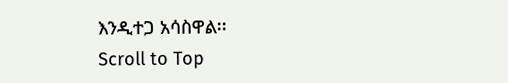እንዲተጋ አሳስዋል፡፡
Scroll to Top